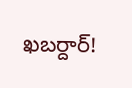ఖబర్దార్!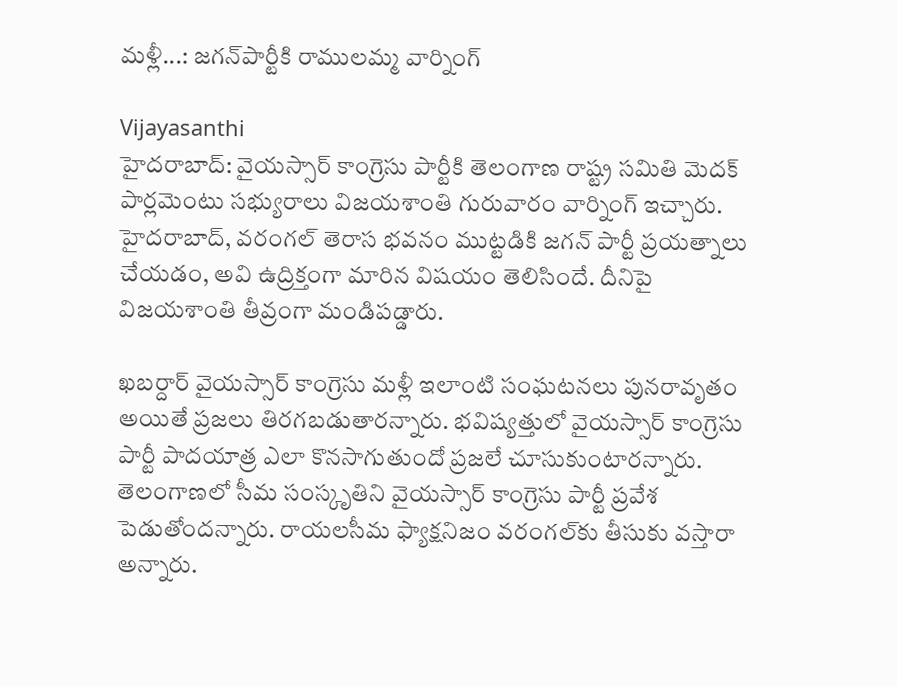మళ్లీ...: జగన్‌పార్టీకి రాములమ్మ వార్నింగ్

Vijayasanthi
హైదరాబాద్: వైయస్సార్ కాంగ్రెసు పార్టీకి తెలంగాణ రాష్ట్ర సమితి మెదక్ పార్లమెంటు సభ్యురాలు విజయశాంతి గురువారం వార్నింగ్ ఇచ్చారు. హైదరాబాద్, వరంగల్ తెరాస భవనం ముట్టడికి జగన్ పార్టీ ప్రయత్నాలు చేయడం, అవి ఉద్రిక్తంగా మారిన విషయం తెలిసిందే. దీనిపై విజయశాంతి తీవ్రంగా మండిపడ్డారు.

ఖబర్దార్ వైయస్సార్ కాంగ్రెసు మళ్లీ ఇలాంటి సంఘటనలు పునరావృతం అయితే ప్రజలు తిరగబడుతారన్నారు. భవిష్యత్తులో వైయస్సార్ కాంగ్రెసు పార్టీ పాదయాత్ర ఎలా కొనసాగుతుందో ప్రజలే చూసుకుంటారన్నారు. తెలంగాణలో సీమ సంస్కృతిని వైయస్సార్ కాంగ్రెసు పార్టీ ప్రవేశ పెడుతోందన్నారు. రాయలసీమ ఫ్యాక్షనిజం వరంగల్‌కు తీసుకు వస్తారా అన్నారు.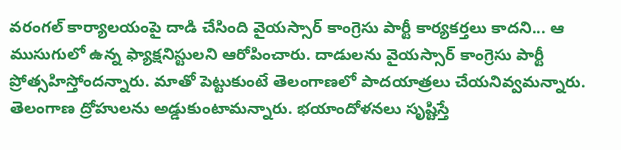వరంగల్ కార్యాలయంపై దాడి చేసింది వైయస్సార్ కాంగ్రెసు పార్టీ కార్యకర్తలు కాదని... ఆ ముసుగులో ఉన్న ఫ్యాక్షనిస్టులని ఆరోపించారు. దాడులను వైయస్సార్ కాంగ్రెసు పార్టీ ప్రోత్సహిస్తోందన్నారు. మాతో పెట్టుకుంటే తెలంగాణలో పాదయాత్రలు చేయనివ్వమన్నారు. తెలంగాణ ద్రోహులను అడ్డుకుంటామన్నారు. భయాందోళనలు సృష్టిస్తే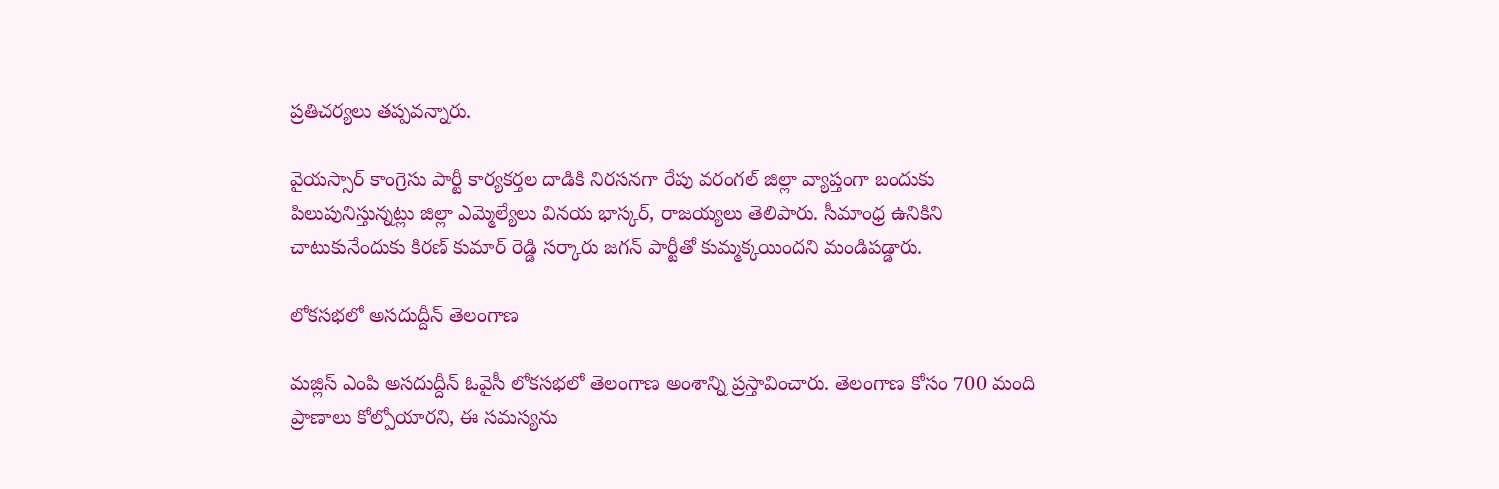ప్రతిచర్యలు తప్పవన్నారు.

వైయస్సార్ కాంగ్రెసు పార్టీ కార్యకర్తల దాడికి నిరసనగా రేపు వరంగల్ జిల్లా వ్యాప్తంగా బందుకు పిలుపునిస్తున్నట్లు జిల్లా ఎమ్మెల్యేలు వినయ భాస్కర్, రాజయ్యలు తెలిపారు. సీమాంధ్ర ఉనికిని చాటుకునేందుకు కిరణ్ కుమార్ రెడ్డి సర్కారు జగన్ పార్టీతో కుమ్మక్కయిందని మండిపడ్డారు.

లోకసభలో అసదుద్దీన్ తెలంగాణ

మజ్లిస్ ఎంపి అసదుద్దీన్ ఓవైసీ లోకసభలో తెలంగాణ అంశాన్ని ప్రస్తావించారు. తెలంగాణ కోసం 700 మంది ప్రాణాలు కోల్పోయారని, ఈ సమస్యను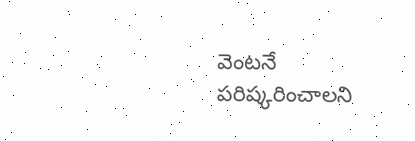వెంటనే పరిష్కరించాలని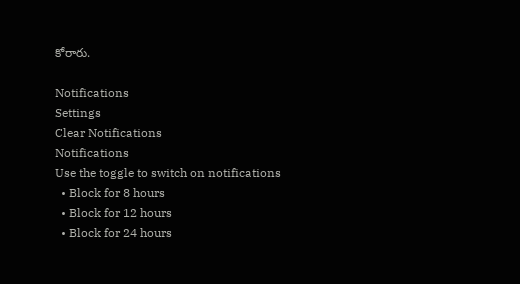కోరారు.

Notifications
Settings
Clear Notifications
Notifications
Use the toggle to switch on notifications
  • Block for 8 hours
  • Block for 12 hours
  • Block for 24 hours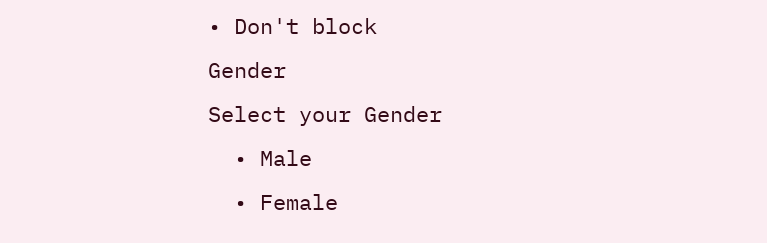• Don't block
Gender
Select your Gender
  • Male
  • Female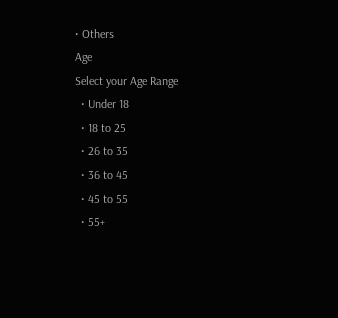• Others
Age
Select your Age Range
  • Under 18
  • 18 to 25
  • 26 to 35
  • 36 to 45
  • 45 to 55
  • 55+